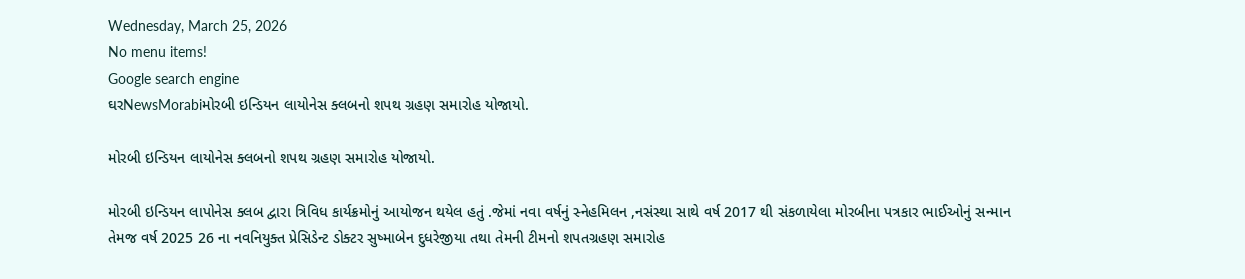Wednesday, March 25, 2026
No menu items!
Google search engine
ઘરNewsMorabiમોરબી ઇન્ડિયન લાયોનેસ ક્લબનો શપથ ગ્રહણ સમારોહ યોજાયો.

મોરબી ઇન્ડિયન લાયોનેસ ક્લબનો શપથ ગ્રહણ સમારોહ યોજાયો.

મોરબી ઇન્ડિયન લાપોનેસ ક્લબ દ્વારા ત્રિવિધ કાર્યક્રમોનું આયોજન થયેલ હતું .જેમાં નવા વર્ષનું સ્નેહમિલન ,નસંસ્થા સાથે વર્ષ 2017 થી સંકળાયેલા મોરબીના પત્રકાર ભાઈઓનું સન્માન તેમજ વર્ષ 2025 26 ના નવનિયુક્ત પ્રેસિડેન્ટ ડોક્ટર સુષ્માબેન દુધરેજીયા તથા તેમની ટીમનો શપતગ્રહણ સમારોહ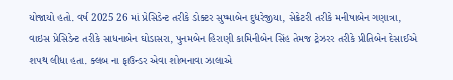યોજાયો હતો. વર્ષ 2025 26 માં પ્રેસિડેન્ટ તરીકે ડોક્ટર સુષ્માબેન દુધરેજીયા, સેક્રેટરી તરીકે મનીષાબેન ગણાત્રા, વાઇસ પ્રેસિડેન્ટ તરીકે સાધનાબેન ઘોડાસરા, પુનમબેન હિરાણી કામિનીબેન સિંહ તેમજ ટ્રેઝરર તરીકે પ્રીતિબેન દેસાઈએ શપથ લીધા હતા. ક્લબ ના ફાઉન્ડર એવા શોભનાવા ઝાલાએ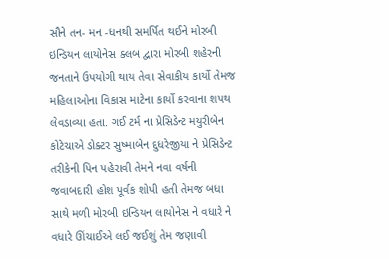સૌને તન- મન -ધનથી સમર્પિત થઈને મોરબી ઇન્ડિયન લાયોનેસ ક્લબ દ્વારા મોરબી શહેરની જનતાને ઉપયોગી થાય તેવા સેવાકીય કાર્યો તેમજ મહિલાઓના વિકાસ માટેના કાર્યો કરવાના શપથ લેવડાવ્યા હતા. ગઈ ટર્મ ના પ્રેસિડેન્ટ મયુરીબેન કોટેચાએ ડોક્ટર સુષ્માબેન દુધરેજીયા ને પ્રેસિડેન્ટ તરીકેની પિન પહેરાવી તેમને નવા વર્ષની જવાબદારી હોશ પૂર્વક શોપી હતી તેમજ બધા સાથે મળી મોરબી ઇન્ડિયન લાયોનેસ ને વધારે ને વધારે ઊંચાઈએ લઈ જઈશું તેમ જણાવી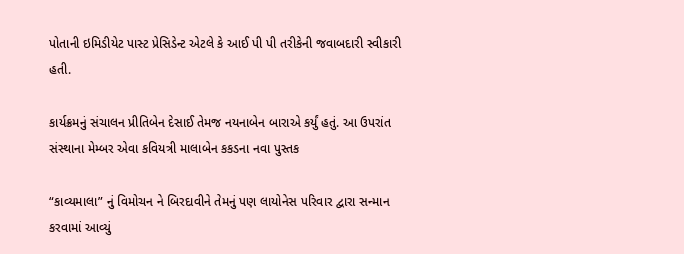પોતાની ઇમિડીયેટ પાસ્ટ પ્રેસિડેન્ટ એટલે કે આઈ પી પી તરીકેની જવાબદારી સ્વીકારી હતી.

કાર્યક્રમનું સંચાલન પ્રીતિબેન દેસાઈ તેમજ નયનાબેન બારાએ કર્યું હતું. આ ઉપરાંત સંસ્થાના મેમ્બર એવા કવિયત્રી માલાબેન કકડના નવા પુસ્તક

“કાવ્યમાલા” નું વિમોચન ને બિરદાવીને તેમનું પણ લાયોનેસ પરિવાર દ્વારા સન્માન કરવામાં આવ્યું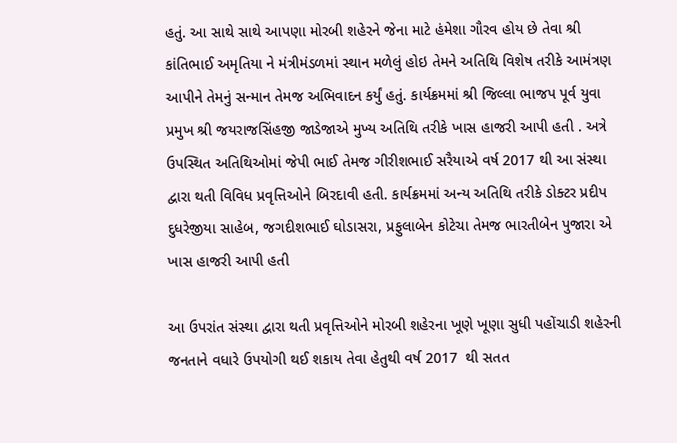હતું. આ સાથે સાથે આપણા મોરબી શહેરને જેના માટે હંમેશા ગૌરવ હોય છે તેવા શ્રી કાંતિભાઈ અમૃતિયા ને મંત્રીમંડળમાં સ્થાન મળેલું હોઇ તેમને અતિથિ વિશેષ તરીકે આમંત્રણ આપીને તેમનું સન્માન તેમજ અભિવાદન કર્યું હતું. કાર્યક્રમમાં શ્રી જિલ્લા ભાજપ પૂર્વ યુવા પ્રમુખ શ્રી જયરાજસિંહજી જાડેજાએ મુખ્ય અતિથિ તરીકે ખાસ હાજરી આપી હતી . અત્રે ઉપસ્થિત અતિથિઓમાં જેપી ભાઈ તેમજ ગીરીશભાઈ સરૈયાએ વર્ષ 2017 થી આ સંસ્થા દ્વારા થતી વિવિધ પ્રવૃત્તિઓને બિરદાવી હતી. કાર્યક્રમમાં અન્ય અતિથિ તરીકે ડોક્ટર પ્રદીપ દુધરેજીયા સાહેબ, જગદીશભાઈ ઘોડાસરા, પ્રફુલાબેન કોટેચા તેમજ ભારતીબેન પુજારા એ ખાસ હાજરી આપી હતી

આ ઉપરાંત સંસ્થા દ્વારા થતી પ્રવૃત્તિઓને મોરબી શહેરના ખૂણે ખૂણા સુધી પહોંચાડી શહેરની જનતાને વધારે ઉપયોગી થઈ શકાય તેવા હેતુથી વર્ષ 2017  થી સતત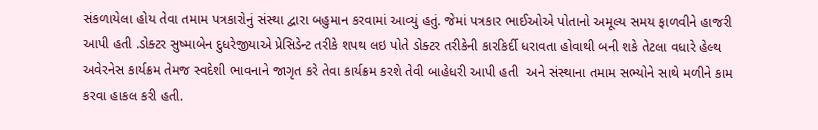સંકળાયેલા હોય તેવા તમામ પત્રકારોનું સંસ્થા દ્વારા બહુમાન કરવામાં આવ્યું હતું. જેમાં પત્રકાર ભાઈઓએ પોતાનો અમૂલ્ય સમય ફાળવીને હાજરી આપી હતી .ડોક્ટર સુષ્માબેન દુધરેજીયાએ પ્રેસિડેન્ટ તરીકે શપથ લઇ પોતે ડોક્ટર તરીકેની કારકિર્દી ધરાવતા હોવાથી બની શકે તેટલા વધારે હેલ્થ અવેરનેસ કાર્યક્રમ તેમજ સ્વદેશી ભાવનાને જાગૃત કરે તેવા કાર્યક્રમ કરશે તેવી બાહેધરી આપી હતી  અને સંસ્થાના તમામ સભ્યોને સાથે મળીને કામ કરવા હાકલ કરી હતી.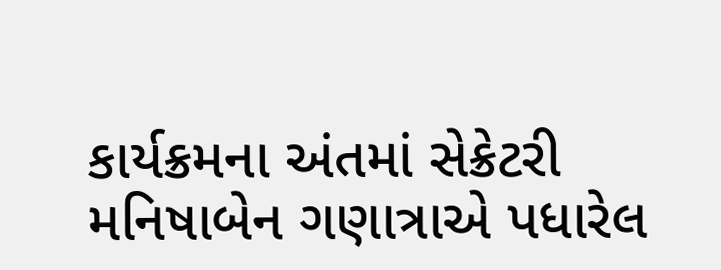કાર્યક્રમના અંતમાં સેક્રેટરી મનિષાબેન ગણાત્રાએ પધારેલ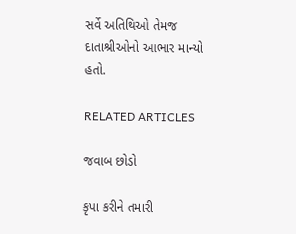સર્વે અતિથિઓ તેમજ દાતાશ્રીઓનો આભાર માન્યો હતો.

RELATED ARTICLES

જવાબ છોડો

કૃપા કરીને તમારી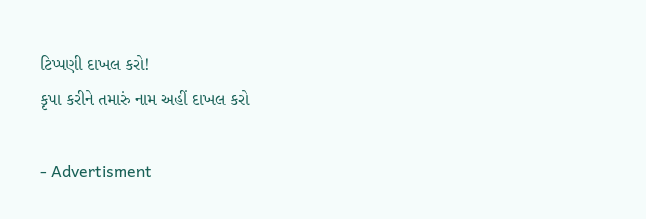ટિપ્પણી દાખલ કરો!
કૃપા કરીને તમારું નામ અહીં દાખલ કરો

- Advertisment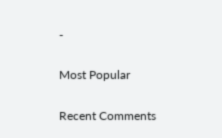-

Most Popular

Recent Comments